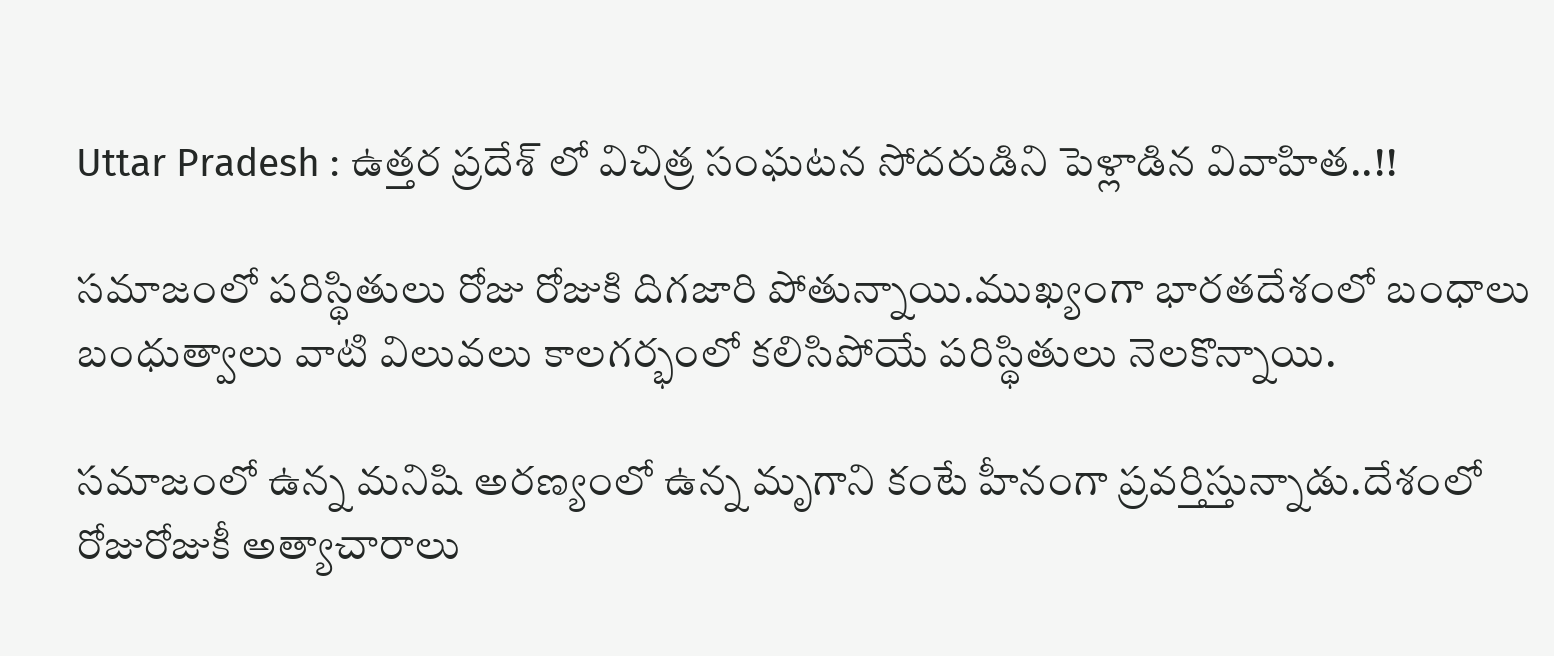Uttar Pradesh : ఉత్తర ప్రదేశ్ లో విచిత్ర సంఘటన సోదరుడిని పెళ్లాడిన వివాహిత..!!

సమాజంలో పరిస్థితులు రోజు రోజుకి దిగజారి పోతున్నాయి.ముఖ్యంగా భారతదేశంలో బంధాలు బంధుత్వాలు వాటి విలువలు కాలగర్భంలో కలిసిపోయే పరిస్థితులు నెలకొన్నాయి.

సమాజంలో ఉన్న మనిషి అరణ్యంలో ఉన్న మృగాని కంటే హీనంగా ప్రవర్తిస్తున్నాడు.దేశంలో రోజురోజుకీ అత్యాచారాలు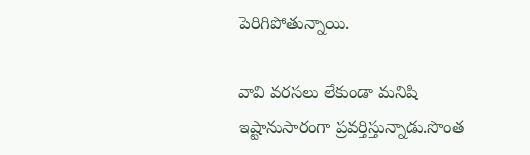పెరిగిపోతున్నాయి.

వావి వరసలు లేకుండా మనిషి ఇష్టానుసారంగా ప్రవర్తిస్తున్నాడు.సొంత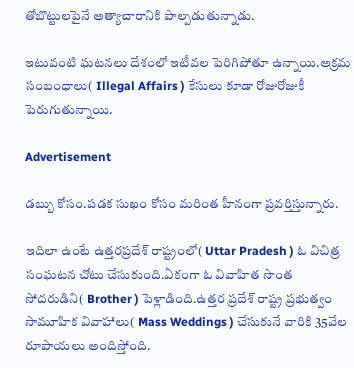తోబొట్టులపైనే అత్యాచారానికి పాల్పడుతున్నాడు.

ఇటువంటి ఘటనలు దేశంలో ఇటీవల పెరిగిపోతూ ఉన్నాయి.అక్రమ సంబంధాలు( Illegal Affairs ) కేసులు కూడా రోజురోజుకీ పెరుగుతున్నాయి.

Advertisement

డబ్బు కోసం.పడక సుఖం కోసం మరింత హీనంగా ప్రవర్తిస్తున్నారు.

ఇదిలా ఉంటే ఉత్తరప్రదేశ్ రాష్ట్రంలో( Uttar Pradesh ) ఓ విచిత్ర సంఘటన చోటు చేసుకుంది.ఏకంగా ఓ వివాహిత సొంత సోదరుడిని( Brother ) పెళ్లాడింది.ఉత్తర ప్రదేశ్ రాష్ట్ర ప్రభుత్వం సామూహిక వివాహాలు( Mass Weddings ) చేసుకునే వారికి 35వేల రూపాయలు అందిస్తోంది.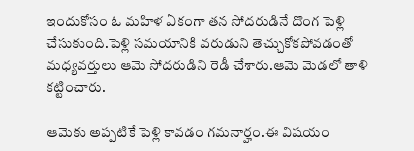ఇందుకోసం ఓ మహిళ ఏకంగా తన సోదరుడినే దొంగ పెళ్లి చేసుకుంది.పెళ్లి సమయానికి వరుడుని తెచ్చుకోకపోవడంతో మధ్యవర్తులు ఆమె సోదరుడిని రెడీ చేశారు.ఆమె మెడలో తాళి కట్టించారు.

ఆమెకు అప్పటికే పెళ్లి కావడం గమనార్హం.ఈ విషయం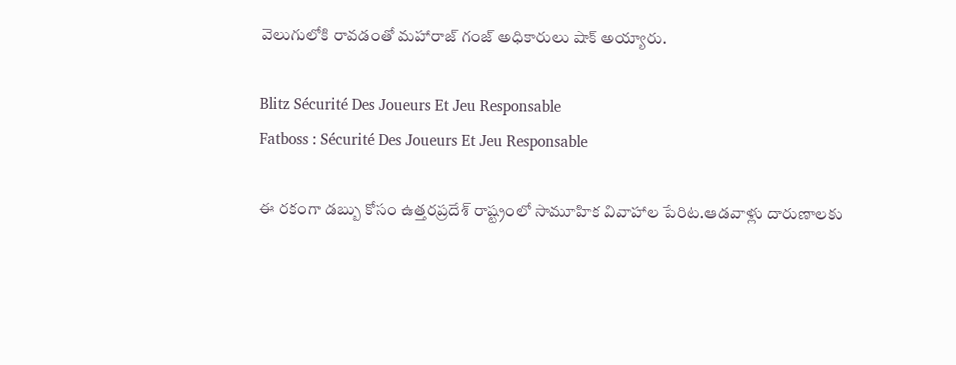వెలుగులోకి రావడంతో మహారాజ్ గంజ్ అధికారులు షాక్ అయ్యారు.

Blitz Sécurité Des Joueurs Et Jeu Responsable
Fatboss : Sécurité Des Joueurs Et Jeu Responsable

ఈ రకంగా డబ్బు కోసం ఉత్తరప్రదేశ్ రాష్ట్రంలో సామూహిక వివాహాల పేరిట.ఆడవాళ్లు దారుణాలకు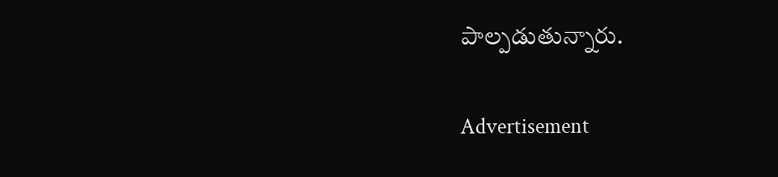పాల్పడుతున్నారు.

Advertisement